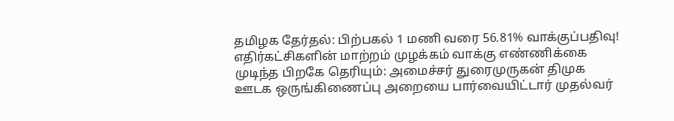தமிழக தேர்தல்: பிற்பகல் 1 மணி வரை 56.81% வாக்குப்பதிவு! எதிர்கட்சிகளின் மாற்றம் முழக்கம் வாக்கு எண்ணிக்கை முடிந்த பிறகே தெரியும்: அமைச்சர் துரைமுருகன் திமுக ஊடக ஒருங்கிணைப்பு அறையை பார்வையிட்டார் முதல்வர்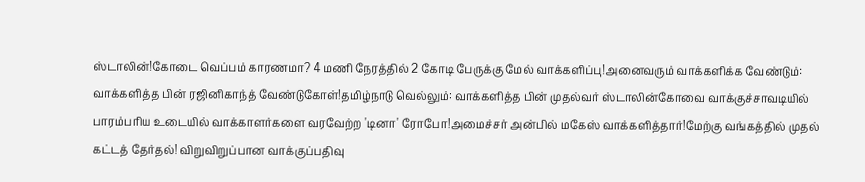ஸ்டாலின்!கோடை வெப்பம் காரணமா? 4 மணி நேரத்தில் 2 கோடி பேருக்கு மேல் வாக்களிப்பு!அனைவரும் வாக்களிக்க வேண்டும்: வாக்களித்த பின் ரஜினிகாந்த் வேண்டுகோள்!தமிழ்நாடு வெல்லும்: வாக்களித்த பின் முதல்வர் ஸ்டாலின்கோவை வாக்குச்சாவடியில் பாரம்பரிய உடையில் வாக்காளர்களை வரவேற்ற 'டினா' ரோபோ!அமைச்சர் அன்பில் மகேஸ் வாக்களித்தார்!மேற்கு வங்கத்தில் முதல் கட்டத் தேர்தல்! விறுவிறுப்பான வாக்குப்பதிவு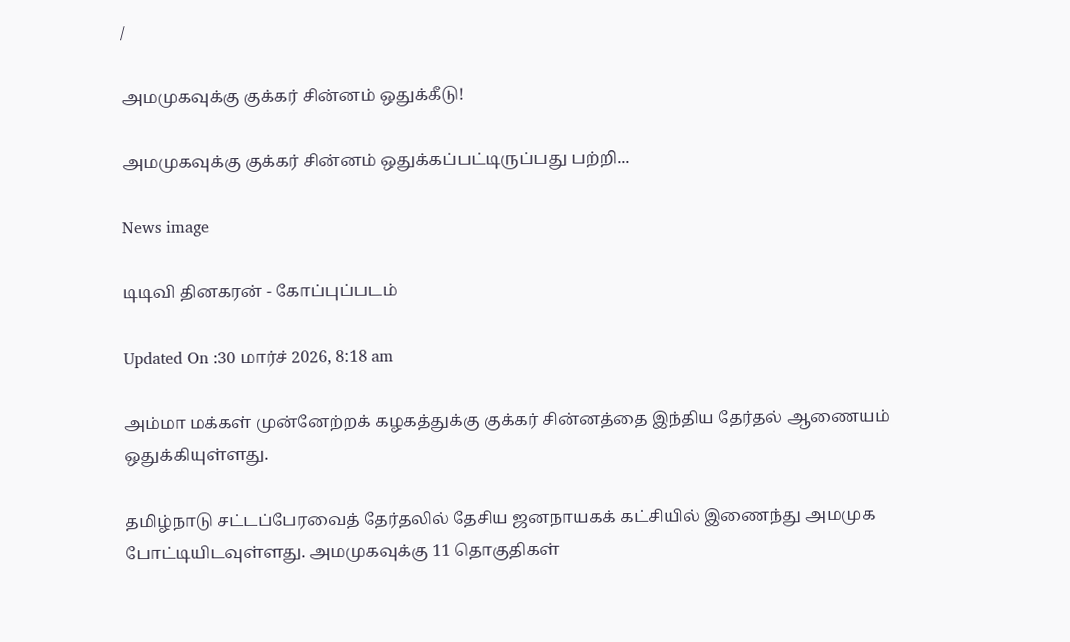/

அமமுகவுக்கு குக்கர் சின்னம் ஒதுக்கீடு!

அமமுகவுக்கு குக்கர் சின்னம் ஒதுக்கப்பட்டிருப்பது பற்றி...

News image

டிடிவி தினகரன் - கோப்புப்படம்

Updated On :30 மார்ச் 2026, 8:18 am

அம்மா மக்கள் முன்னேற்றக் கழகத்துக்கு குக்கர் சின்னத்தை இந்திய தேர்தல் ஆணையம் ஒதுக்கியுள்ளது.

தமிழ்நாடு சட்டப்பேரவைத் தேர்தலில் தேசிய ஜனநாயகக் கட்சியில் இணைந்து அமமுக போட்டியிடவுள்ளது. அமமுகவுக்கு 11 தொகுதிகள்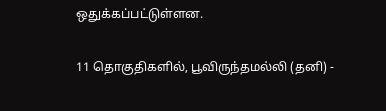ஒதுக்கப்பட்டுள்ளன.

11 தொகுதிகளில், பூவிருந்தமல்லி (தனி) -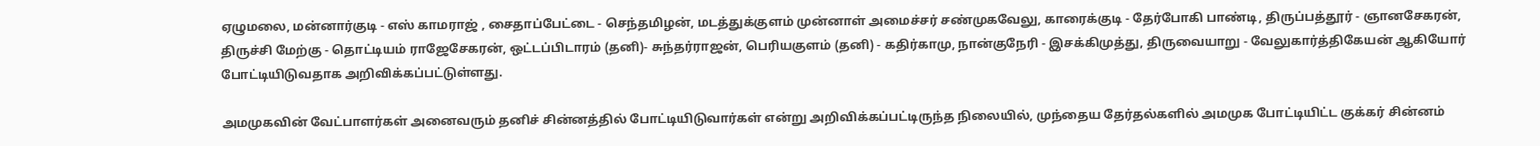ஏழுமலை, மன்னார்குடி - எஸ் காமராஜ் , சைதாப்பேட்டை - செந்தமிழன், மடத்துக்குளம் முன்னாள் அமைச்சர் சண்முகவேலு, காரைக்குடி - தேர்போகி பாண்டி, திருப்பத்தூர் - ஞானசேகரன், திருச்சி மேற்கு - தொட்டியம் ராஜேசேகரன், ஒட்டப்பிடாரம் (தனி)- சுந்தர்ராஜன், பெரியகுளம் (தனி) - கதிர்காமு, நான்குநேரி - இசக்கிமுத்து, திருவையாறு - வேலுகார்த்திகேயன் ஆகியோர் போட்டியிடுவதாக அறிவிக்கப்பட்டுள்ளது.

அமமுகவின் வேட்பாளர்கள் அனைவரும் தனிச் சின்னத்தில் போட்டியிடுவார்கள் என்று அறிவிக்கப்பட்டிருந்த நிலையில், முந்தைய தேர்தல்களில் அமமுக போட்டியிட்ட குக்கர் சின்னம்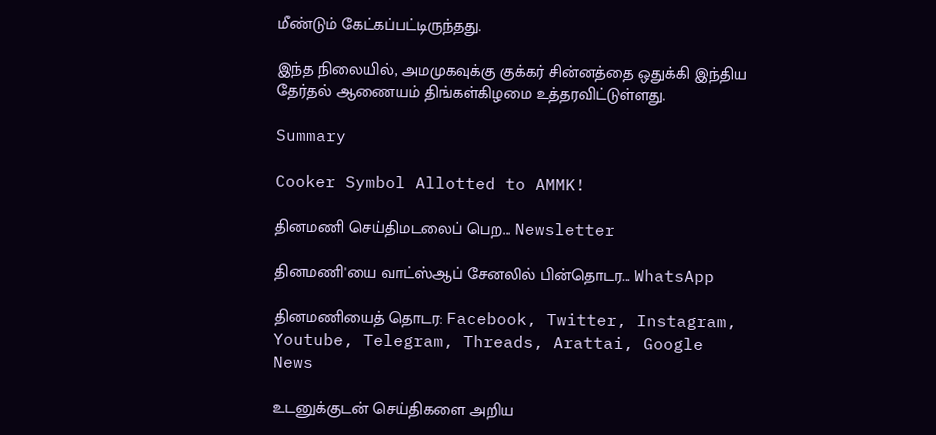மீண்டும் கேட்கப்பட்டிருந்தது.

இந்த நிலையில், அமமுகவுக்கு குக்கர் சின்னத்தை ஒதுக்கி இந்திய தேர்தல் ஆணையம் திங்கள்கிழமை உத்தரவிட்டுள்ளது.

Summary

Cooker Symbol Allotted to AMMK!

தினமணி செய்திமடலைப் பெற... Newsletter

தினமணி'யை வாட்ஸ்ஆப் சேனலில் பின்தொடர... WhatsApp

தினமணியைத் தொடர: Facebook, Twitter, Instagram, Youtube, Telegram, Threads, Arattai, Google News

உடனுக்குடன் செய்திகளை அறிய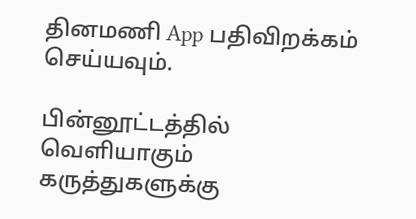தினமணி App பதிவிறக்கம் செய்யவும்.

பின்னூட்டத்தில் வெளியாகும் கருத்துகளுக்கு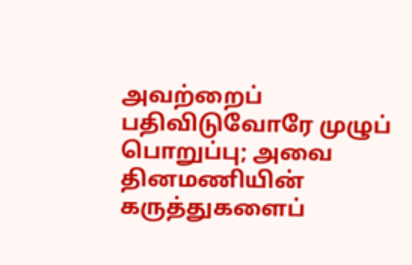அவற்றைப் பதிவிடுவோரே முழுப் பொறுப்பு; அவை தினமணியின் கருத்துகளைப்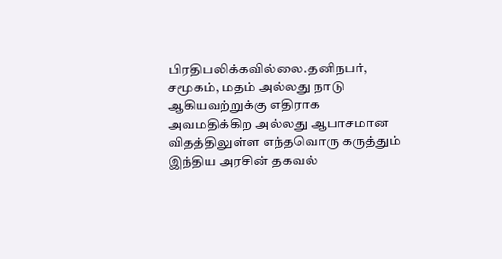பிரதிபலிக்கவில்லை.தனிநபர், சமூகம், மதம் அல்லது நாடு ஆகியவற்றுக்கு எதிராக அவமதிக்கிற அல்லது ஆபாசமான விதத்திலுள்ள எந்தவொரு கருத்தும் இந்திய அரசின் தகவல்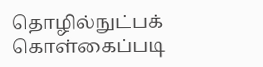தொழில்நுட்பக் கொள்கைப்படி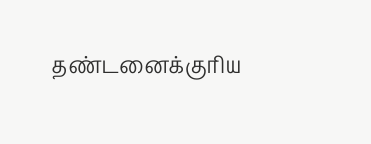தண்டனைக்குரிய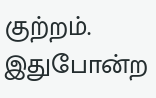குற்றம். இதுபோன்ற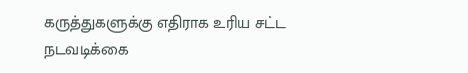கருத்துகளுக்கு எதிராக உரிய சட்ட நடவடிக்கை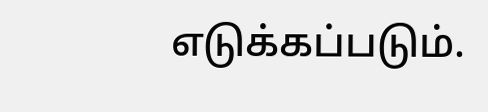எடுக்கப்படும்.